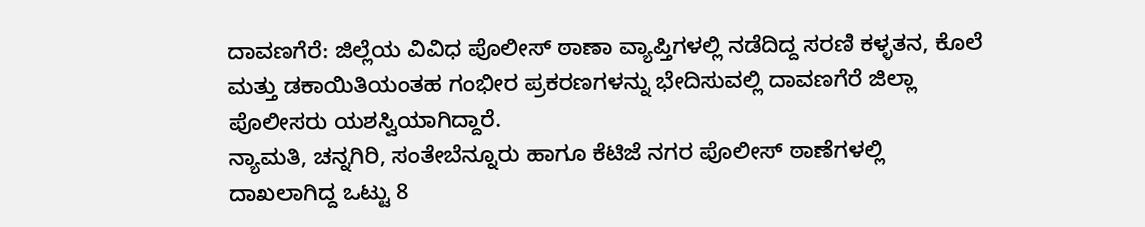ದಾವಣಗೆರೆ: ಜಿಲ್ಲೆಯ ವಿವಿಧ ಪೊಲೀಸ್ ಠಾಣಾ ವ್ಯಾಪ್ತಿಗಳಲ್ಲಿ ನಡೆದಿದ್ದ ಸರಣಿ ಕಳ್ಳತನ, ಕೊಲೆ ಮತ್ತು ಡಕಾಯಿತಿಯಂತಹ ಗಂಭೀರ ಪ್ರಕರಣಗಳನ್ನು ಭೇದಿಸುವಲ್ಲಿ ದಾವಣಗೆರೆ ಜಿಲ್ಲಾ ಪೊಲೀಸರು ಯಶಸ್ವಿಯಾಗಿದ್ದಾರೆ.
ನ್ಯಾಮತಿ, ಚನ್ನಗಿರಿ, ಸಂತೇಬೆನ್ನೂರು ಹಾಗೂ ಕೆಟಿಜೆ ನಗರ ಪೊಲೀಸ್ ಠಾಣೆಗಳಲ್ಲಿ ದಾಖಲಾಗಿದ್ದ ಒಟ್ಟು 8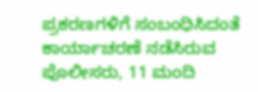ಪ್ರಕರಣಗಳಿಗೆ ಸಂಬಂಧಿಸಿದಂತೆ ಕಾರ್ಯಾಚರಣೆ ನಡೆಸಿರುವ ಪೊಲೀಸರು, 11 ಮಂದಿ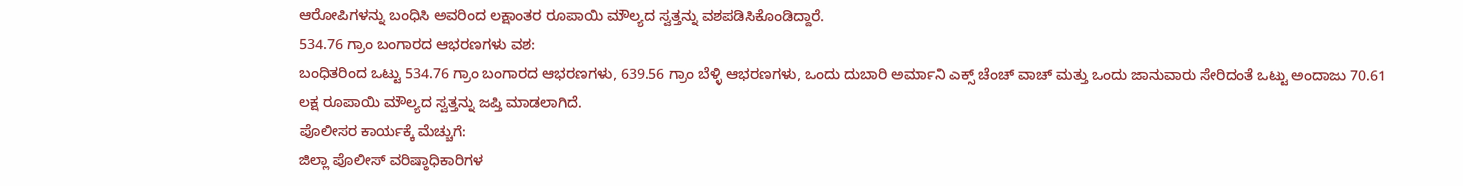ಆರೋಪಿಗಳನ್ನು ಬಂಧಿಸಿ ಅವರಿಂದ ಲಕ್ಷಾಂತರ ರೂಪಾಯಿ ಮೌಲ್ಯದ ಸ್ವತ್ತನ್ನು ವಶಪಡಿಸಿಕೊಂಡಿದ್ದಾರೆ.
534.76 ಗ್ರಾಂ ಬಂಗಾರದ ಆಭರಣಗಳು ವಶ:
ಬಂಧಿತರಿಂದ ಒಟ್ಟು 534.76 ಗ್ರಾಂ ಬಂಗಾರದ ಆಭರಣಗಳು, 639.56 ಗ್ರಾಂ ಬೆಳ್ಳಿ ಆಭರಣಗಳು, ಒಂದು ದುಬಾರಿ ಅರ್ಮಾನಿ ಎಕ್ಸ್ ಚೆಂಚ್ ವಾಚ್ ಮತ್ತು ಒಂದು ಜಾನುವಾರು ಸೇರಿದಂತೆ ಒಟ್ಟು ಅಂದಾಜು 70.61 ಲಕ್ಷ ರೂಪಾಯಿ ಮೌಲ್ಯದ ಸ್ವತ್ತನ್ನು ಜಪ್ತಿ ಮಾಡಲಾಗಿದೆ.
ಪೊಲೀಸರ ಕಾರ್ಯಕ್ಕೆ ಮೆಚ್ಚುಗೆ:
ಜಿಲ್ಲಾ ಪೊಲೀಸ್ ವರಿಷ್ಠಾಧಿಕಾರಿಗಳ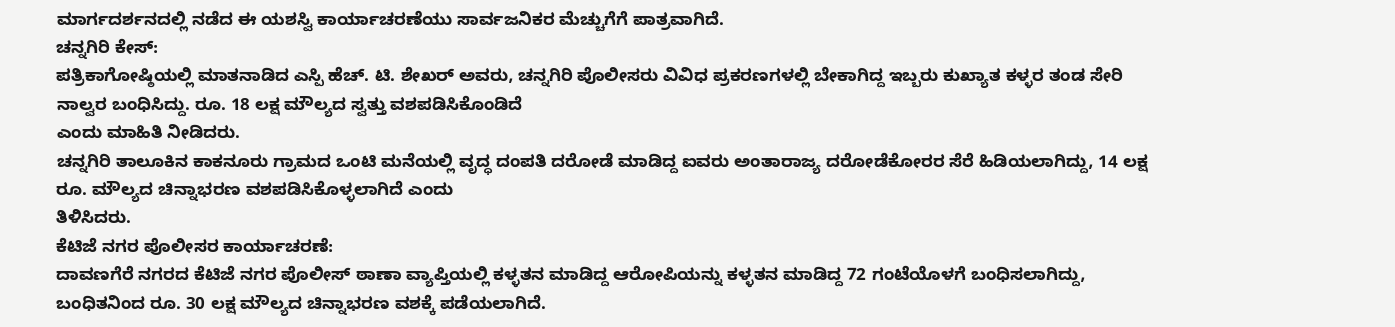ಮಾರ್ಗದರ್ಶನದಲ್ಲಿ ನಡೆದ ಈ ಯಶಸ್ವಿ ಕಾರ್ಯಾಚರಣೆಯು ಸಾರ್ವಜನಿಕರ ಮೆಚ್ಚುಗೆಗೆ ಪಾತ್ರವಾಗಿದೆ.
ಚನ್ನಗಿರಿ ಕೇಸ್:
ಪತ್ರಿಕಾಗೋಷ್ಠಿಯಲ್ಲಿ ಮಾತನಾಡಿದ ಎಸ್ಪಿ ಹೆಚ್. ಟಿ. ಶೇಖರ್ ಅವರು, ಚನ್ನಗಿರಿ ಪೊಲೀಸರು ವಿವಿಧ ಪ್ರಕರಣಗಳಲ್ಲಿ ಬೇಕಾಗಿದ್ದ ಇಬ್ಬರು ಕುಖ್ಯಾತ ಕಳ್ಳರ ತಂಡ ಸೇರಿ ನಾಲ್ವರ ಬಂಧಿಸಿದ್ದು. ರೂ. 18 ಲಕ್ಷ ಮೌಲ್ಯದ ಸ್ವತ್ತು ವಶಪಡಿಸಿಕೊಂಡಿದೆ
ಎಂದು ಮಾಹಿತಿ ನೀಡಿದರು.
ಚನ್ನಗಿರಿ ತಾಲೂಕಿನ ಕಾಕನೂರು ಗ್ರಾಮದ ಒಂಟಿ ಮನೆಯಲ್ಲಿ ವೃದ್ಧ ದಂಪತಿ ದರೋಡೆ ಮಾಡಿದ್ದ ಐವರು ಅಂತಾರಾಜ್ಯ ದರೋಡೆಕೋರರ ಸೆರೆ ಹಿಡಿಯಲಾಗಿದ್ದು, 14 ಲಕ್ಷ ರೂ. ಮೌಲ್ಯದ ಚಿನ್ನಾಭರಣ ವಶಪಡಿಸಿಕೊಳ್ಳಲಾಗಿದೆ ಎಂದು
ತಿಳಿಸಿದರು.
ಕೆಟಿಜೆ ನಗರ ಪೊಲೀಸರ ಕಾರ್ಯಾಚರಣೆ:
ದಾವಣಗೆರೆ ನಗರದ ಕೆಟಿಜೆ ನಗರ ಪೊಲೀಸ್ ಠಾಣಾ ವ್ಯಾಪ್ತಿಯಲ್ಲಿ ಕಳ್ಳತನ ಮಾಡಿದ್ದ ಆರೋಪಿಯನ್ನು ಕಳ್ಳತನ ಮಾಡಿದ್ದ 72 ಗಂಟೆಯೊಳಗೆ ಬಂಧಿಸಲಾಗಿದ್ದು, ಬಂಧಿತನಿಂದ ರೂ. 30 ಲಕ್ಷ ಮೌಲ್ಯದ ಚಿನ್ನಾಭರಣ ವಶಕ್ಕೆ ಪಡೆಯಲಾಗಿದೆ.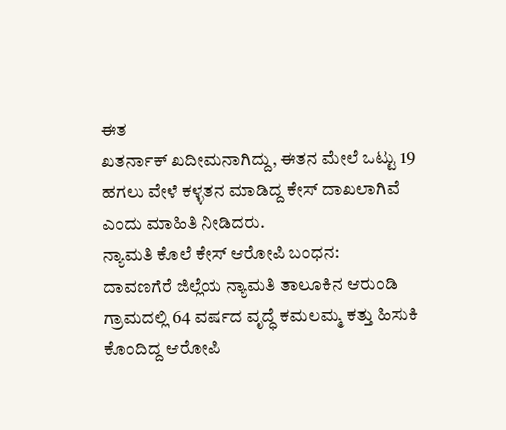ಈತ
ಖತರ್ನಾಕ್ ಖದೀಮನಾಗಿದ್ದು, ಈತನ ಮೇಲೆ ಒಟ್ಟು 19 ಹಗಲು ವೇಳೆ ಕಳ್ಳತನ ಮಾಡಿದ್ದ ಕೇಸ್ ದಾಖಲಾಗಿವೆ ಎಂದು ಮಾಹಿತಿ ನೀಡಿದರು.
ನ್ಯಾಮತಿ ಕೊಲೆ ಕೇಸ್ ಆರೋಪಿ ಬಂಧನ:
ದಾವಣಗೆರೆ ಜಿಲ್ಲೆಯ ನ್ಯಾಮತಿ ತಾಲೂಕಿನ ಆರುಂಡಿ ಗ್ರಾಮದಲ್ಲಿ 64 ವರ್ಷದ ವೃದ್ಧೆ ಕಮಲಮ್ಮ ಕತ್ತು ಹಿಸುಕಿ ಕೊಂದಿದ್ದ ಆರೋಪಿ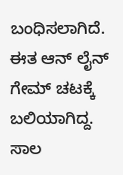ಬಂಧಿಸಲಾಗಿದೆ. ಈತ ಆನ್ ಲೈನ್ ಗೇಮ್ ಚಟಕ್ಕೆ ಬಲಿಯಾಗಿದ್ದ. ಸಾಲ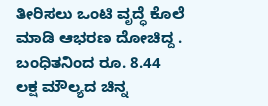ತೀರಿಸಲು ಒಂಟಿ ವೃದ್ಧೆ ಕೊಲೆ ಮಾಡಿ ಆಭರಣ ದೋಚಿದ್ದ . ಬಂಧಿತನಿಂದ ರೂ. 8.44 ಲಕ್ಷ ಮೌಲ್ಯದ ಚಿನ್ನ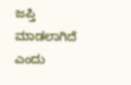ಜಪ್ತಿ ಮಾಡಲಾಗಿದೆ ಎಂದು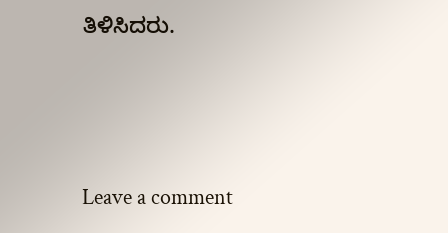ತಿಳಿಸಿದರು.





Leave a comment